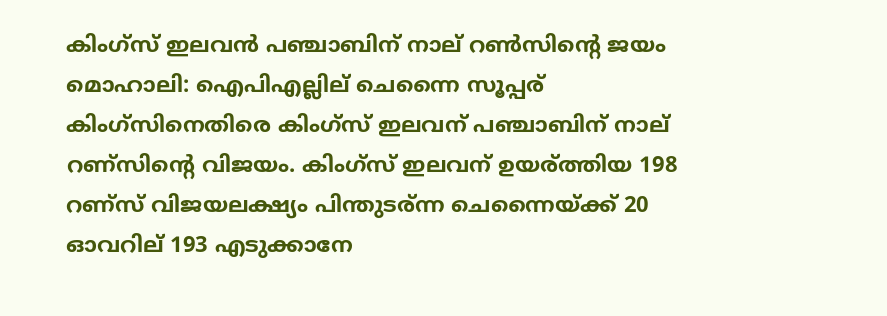കിംഗ്സ് ഇലവന്‍ പഞ്ചാബിന് നാല് റണ്‍സിന്‍റെ ജയം
മൊഹാലി: ഐപിഎല്ലില് ചെന്നൈ സൂപ്പര് കിംഗ്സിനെതിരെ കിംഗ്സ് ഇലവന് പഞ്ചാബിന് നാല് റണ്സിന്റെ വിജയം. കിംഗ്സ് ഇലവന് ഉയര്ത്തിയ 198 റണ്സ് വിജയലക്ഷ്യം പിന്തുടര്ന്ന ചെന്നൈയ്ക്ക് 20 ഓവറില് 193 എടുക്കാനേ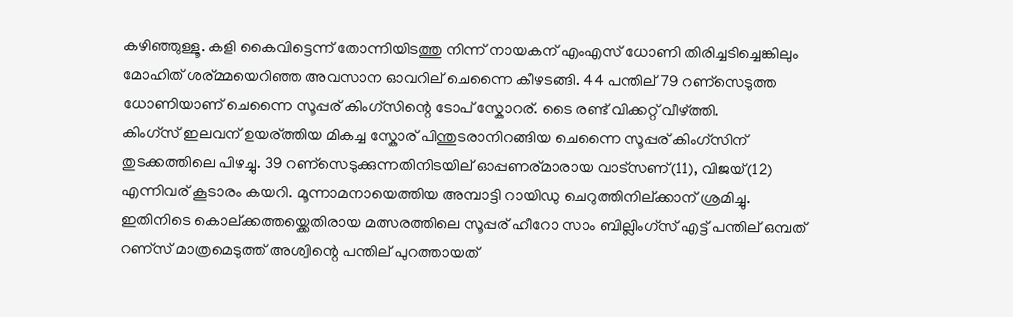കഴിഞ്ഞുള്ളൂ. കളി കൈവിട്ടെന്ന് തോന്നിയിടത്തു നിന്ന് നായകന് എംഎസ് ധോണി തിരിച്ചടിച്ചെങ്കിലും മോഹിത് ശര്മ്മയെറിഞ്ഞ അവസാന ഓവറില് ചെന്നൈ കീഴടങ്ങി. 44 പന്തില് 79 റണ്സെടുത്ത ധോണിയാണ് ചെന്നൈ സൂപ്പര് കിംഗ്സിന്റെ ടോപ് സ്കോറര്. ടൈ രണ്ട് വിക്കറ്റ് വീഴ്ത്തി.
കിംഗ്സ് ഇലവന് ഉയര്ത്തിയ മികച്ച സ്കോര് പിന്തുടരാനിറങ്ങിയ ചെന്നൈ സൂപ്പര് കിംഗ്സിന് തുടക്കത്തിലെ പിഴച്ചു. 39 റണ്സെടുക്കുന്നതിനിടയില് ഓപ്പണര്മാരായ വാട്സണ്(11), വിജയ്(12) എന്നിവര് കൂടാരം കയറി. മൂന്നാമനായെത്തിയ അമ്പാട്ടി റായിഡു ചെറുത്തിനില്ക്കാന് ശ്രമിച്ചു. ഇതിനിടെ കൊല്ക്കത്തയ്ക്കെതിരായ മത്സരത്തിലെ സൂപ്പര് ഹീറോ സാം ബില്ലിംഗ്സ് എട്ട് പന്തില് ഒമ്പത് റണ്സ് മാത്രമെടുത്ത് അശ്വിന്റെ പന്തില് പുറത്തായത്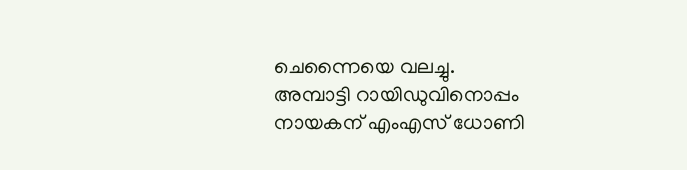ചെന്നൈയെ വലച്ചു.
അമ്പാട്ടി റായിഡുവിനൊപ്പം നായകന് എംഎസ് ധോണി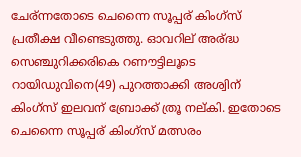ചേര്ന്നതോടെ ചെന്നൈ സൂപ്പര് കിംഗ്സ് പ്രതീക്ഷ വീണ്ടെടുത്തു. ഓവറില് അര്ദ്ധ സെഞ്ചുറിക്കരികെ റണൗട്ടിലൂടെ റായിഡുവിനെ(49) പുറത്താക്കി അശ്വിന് കിംഗ്സ് ഇലവന് ബ്രോക്ക് ത്രൂ നല്കി. ഇതോടെ ചെന്നൈ സൂപ്പര് കിംഗ്സ് മത്സരം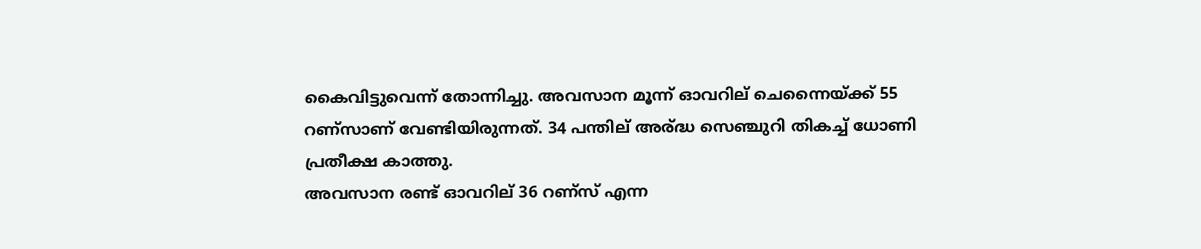കൈവിട്ടുവെന്ന് തോന്നിച്ചു. അവസാന മൂന്ന് ഓവറില് ചെന്നൈയ്ക്ക് 55 റണ്സാണ് വേണ്ടിയിരുന്നത്. 34 പന്തില് അര്ദ്ധ സെഞ്ചുറി തികച്ച് ധോണി പ്രതീക്ഷ കാത്തു.
അവസാന രണ്ട് ഓവറില് 36 റണ്സ് എന്ന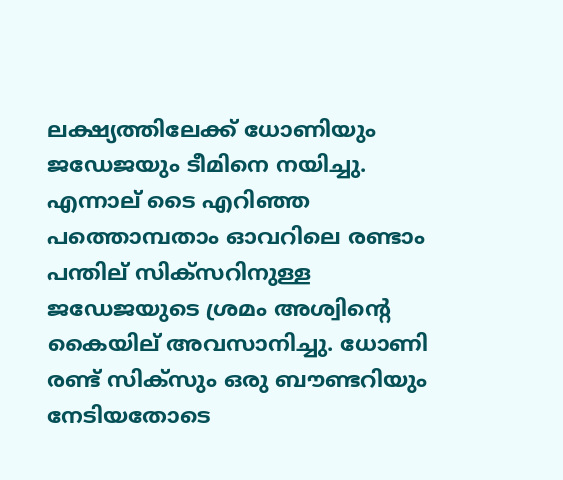ലക്ഷ്യത്തിലേക്ക് ധോണിയും ജഡേജയും ടീമിനെ നയിച്ചു. എന്നാല് ടൈ എറിഞ്ഞ പത്തൊമ്പതാം ഓവറിലെ രണ്ടാം പന്തില് സിക്സറിനുള്ള ജഡേജയുടെ ശ്രമം അശ്വിന്റെ കൈയില് അവസാനിച്ചു. ധോണി രണ്ട് സിക്സും ഒരു ബൗണ്ടറിയും നേടിയതോടെ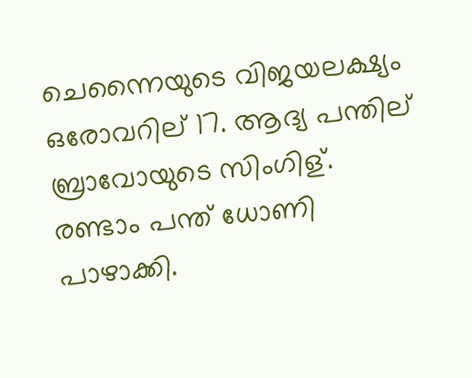ചെന്നൈയുടെ വിജയലക്ഷ്യം ഒരോവറില് 17. ആദ്യ പന്തില് ബ്രാവോയുടെ സിംഗിള്. രണ്ടാം പന്ത് ധോണി പാഴാക്കി.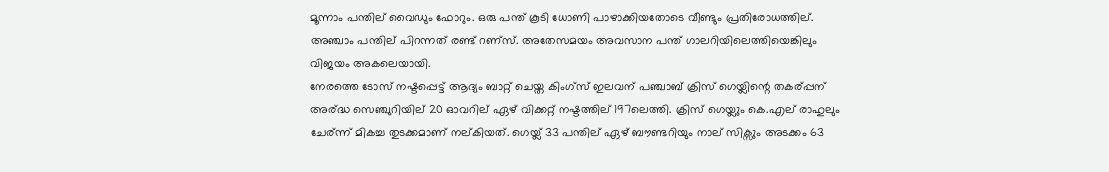മൂന്നാം പന്തില് വൈഡും ഫോറും. ഒരു പന്ത് കൂടി ധോണി പാഴാക്കിയതോടെ വീണ്ടും പ്രതിരോധത്തില്. അഞ്ചാം പന്തില് പിറന്നത് രണ്ട് റണ്സ്. അതേസമയം അവസാന പന്ത് ഗാലറിയിലെത്തിയെങ്കിലും വിജയം അകലെയായി.
നേരത്തെ ടോസ് നഷ്ടപ്പെട്ട് ആദ്യം ബാറ്റ് ചെയ്ത കിംഗ്സ് ഇലവന് പഞ്ചാബ് ക്രിസ് ഗെയ്ലിന്റെ തകര്പ്പന് അര്ദ്ധ സെഞ്ചുറിയില് 20 ഓവറില് ഏഴ് വിക്കറ്റ് നഷ്ടത്തില് 197ലെത്തി. ക്രിസ് ഗെയ്ലും കെ.എല് രാഹുലും ചേര്ന്ന് മികച്ച തുടക്കമാണ് നല്കിയത്. ഗെയ്ല് 33 പന്തില് ഏഴ് ബൗണ്ടറിയും നാല് സിക്സും അടക്കം 63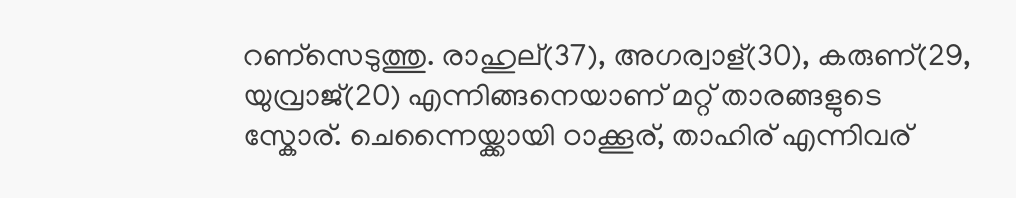റണ്സെടുത്തു. രാഹുല്(37), അഗര്വാള്(30), കരുണ്(29, യുവ്രാജ്(20) എന്നിങ്ങനെയാണ് മറ്റ് താരങ്ങളുടെ സ്കോര്. ചെന്നൈയ്ക്കായി ഠാക്കൂര്, താഹിര് എന്നിവര്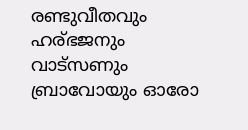രണ്ടുവീതവും ഹര്ഭജനും വാട്സണും ബ്രാവോയും ഓരോ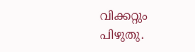വിക്കറ്റും പിഴുതു.